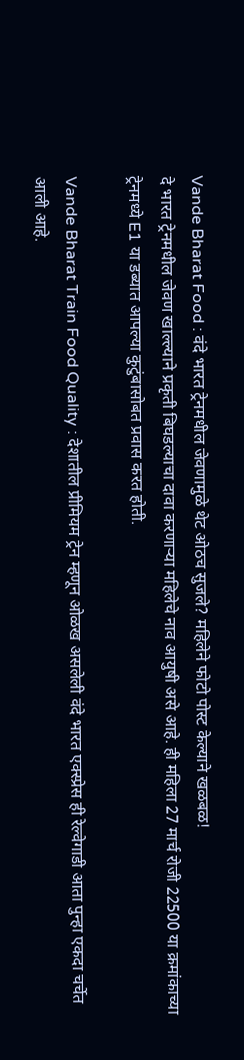Vande Bharat Food : वंदे भारत ट्रेनमधील जेवणामुळे थेट ओठच सुजले? महिलेने फोटो पोस्ट केल्याने खळबळ!
दे भारत ट्रेनमधील जेवण खाल्ल्याने प्रकृती बिघडल्याचा दावा करणाऱ्या महिलेचे नाव आयुषी असे आहे. ही महिला 27 मार्च रोजी 22500 या क्रमांकाच्या ट्रेनमध्ये E1 या डब्यात आपल्या कुटुंबासोबत प्रवास करत होती.

Vande Bharat Train Food Quality : देशातील प्रीमियम ट्रेन म्हणून ओळख असलेली वंदे भारत एक्स्प्रेस ही रेल्वेगाडी आता पुन्हा एकदा चर्चेत आली आहे.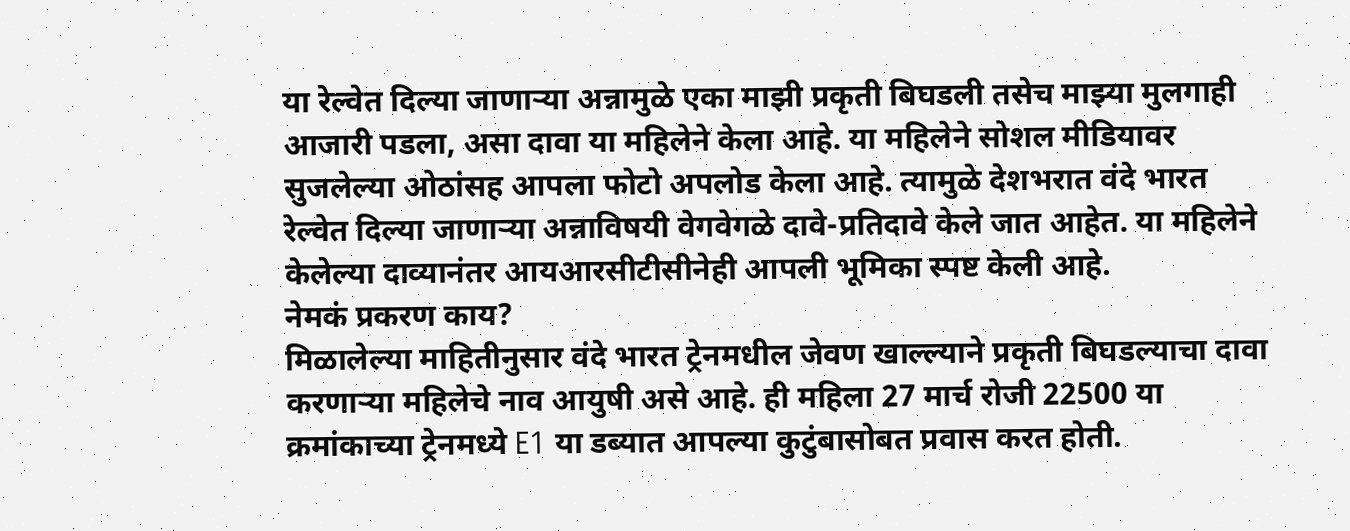या रेल्वेत दिल्या जाणाऱ्या अन्नामुळे एका माझी प्रकृती बिघडली तसेच माझ्या मुलगाही आजारी पडला, असा दावा या महिलेने केला आहे. या महिलेने सोशल मीडियावर सुजलेल्या ओठांसह आपला फोटो अपलोड केला आहे. त्यामुळे देशभरात वंदे भारत रेल्वेत दिल्या जाणाऱ्या अन्नाविषयी वेगवेगळे दावे-प्रतिदावे केले जात आहेत. या महिलेने केलेल्या दाव्यानंतर आयआरसीटीसीनेही आपली भूमिका स्पष्ट केली आहे.
नेमकं प्रकरण काय?
मिळालेल्या माहितीनुसार वंदे भारत ट्रेनमधील जेवण खाल्ल्याने प्रकृती बिघडल्याचा दावा करणाऱ्या महिलेचे नाव आयुषी असे आहे. ही महिला 27 मार्च रोजी 22500 या क्रमांकाच्या ट्रेनमध्ये E1 या डब्यात आपल्या कुटुंबासोबत प्रवास करत होती.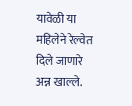यावेळी या महिलेने रेल्वेत दिले जाणारे अन्न खाल्ले.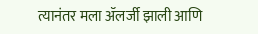त्यानंतर मला ॲलर्जी झाली आणि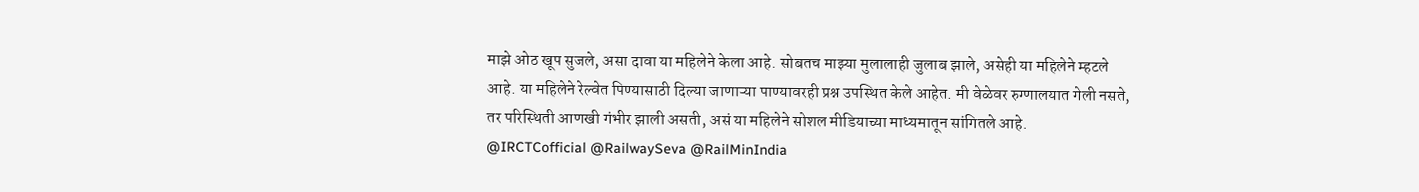माझे ओठ खूप सुजले, असा दावा या महिलेने केला आहे. सोबतच माझ्या मुलालाही जुलाब झाले, असेही या महिलेने म्हटले आहे. या महिलेने रेल्वेत पिण्यासाठी दिल्या जाणाऱ्या पाण्यावरही प्रश्न उपस्थित केले आहेत. मी वेळेवर रुग्णालयात गेली नसते, तर परिस्थिती आणखी गंभीर झाली असती, असं या महिलेने सोशल मीडियाच्या माध्यमातून सांगितले आहे.
@IRCTCofficial @RailwaySeva @RailMinIndia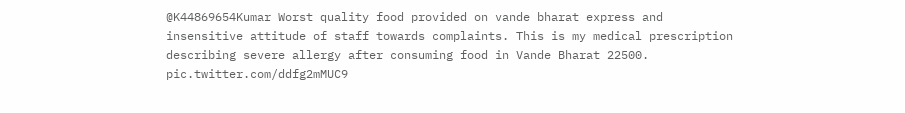@K44869654Kumar Worst quality food provided on vande bharat express and insensitive attitude of staff towards complaints. This is my medical prescription describing severe allergy after consuming food in Vande Bharat 22500. pic.twitter.com/ddfg2mMUC9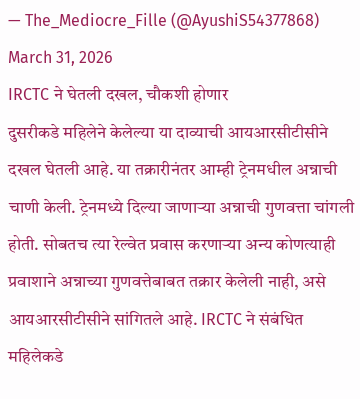— The_Mediocre_Fille (@AyushiS54377868) March 31, 2026
IRCTC ने घेतली दखल, चौकशी होणार
दुसरीकडे महिलेने केलेल्या या दाव्याची आयआरसीटीसीने दखल घेतली आहे. या तक्रारीनंतर आम्ही ट्रेनमधील अन्नाची चाणी केली. ट्रेनमध्ये दिल्या जाणाऱ्या अन्नाची गुणवत्ता चांगली होती. सोबतच त्या रेल्वेत प्रवास करणाऱ्या अन्य कोणत्याही प्रवाशाने अन्नाच्या गुणवत्तेबाबत तक्रार केलेली नाही, असे आयआरसीटीसीने सांगितले आहे. IRCTC ने संबंधित महिलेकडे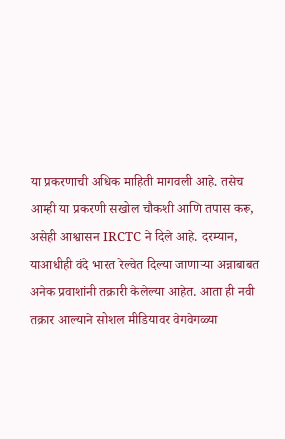या प्रकरणाची अधिक माहिती मागवली आहे. तसेच आम्ही या प्रकरणी सखोल चौकशी आणि तपास करू, असेही आश्वासन IRCTC ने दिले आहे. दरम्यान, याआधीही वंदे भारत रेल्वेत दिल्या जाणाऱ्या अन्नाबाबत अनेक प्रवाशांनी तक्रारी केलेल्या आहेत. आता ही नवी तक्रार आल्याने सोशल मीडियावर वेगवेगळ्या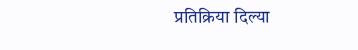प्रतिक्रिया दिल्या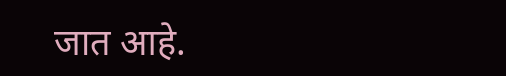जात आहे.